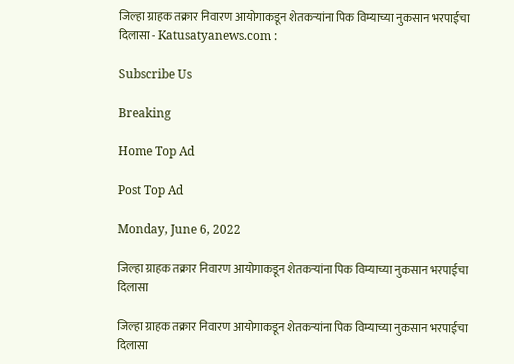जिल्हा ग्राहक तक्रार निवारण आयोगाकडून शेतकऱ्यांना पिक विम्याच्या नुकसान भरपाईचा दिलासा - Katusatyanews.com :

Subscribe Us

Breaking

Home Top Ad

Post Top Ad

Monday, June 6, 2022

जिल्हा ग्राहक तक्रार निवारण आयोगाकडून शेतकऱ्यांना पिक विम्याच्या नुकसान भरपाईचा दिलासा

जिल्हा ग्राहक तक्रार निवारण आयोगाकडून शेतकऱ्यांना पिक विम्याच्या नुकसान भरपाईचा दिलासा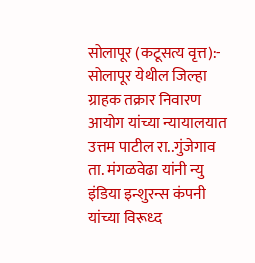सोलापूर (कटूसत्य वृत्त):- सोलापूर येथील जिल्हा ग्राहक तक्रार निवारण आयोग यांच्या न्यायालयात उत्तम पाटील रा..गुंजेगाव ता. मंगळवेढा यांनी न्यु इंडिया इन्शुरन्स कंपनी यांच्या विरूध्द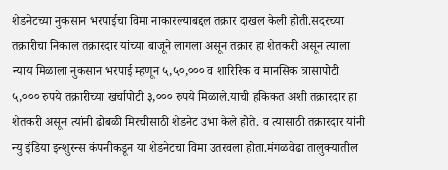शेडनेटच्या नुकसान भरपाईचा विमा नाकारल्याबद्दल तक्रार दाखल केली होती.सदरच्या तक्रारीचा निकाल तक्रारदार यांच्या बाजूने लागला असून तक्रार हा शेतकरी असून त्याला न्याय मिळाला नुकसान भरपाई म्हणून ५,५०,००० व शारिरिक व मानसिक त्रासापोटी ५,००० रुपये तक्रारीच्या खर्चापोटी ३,००० रुपये मिळाले.याची हकिकत अशी तक्रारदार हा शेतकरी असून त्यांनी ढोबळी मिरचीसाठी शेडनेट उभा केले होते. व त्यासाठी तक्रारदार यांनी न्यु इंडिया इन्शुरन्स कंपनीकडून या शेडनेटचा विमा उतरवला होता.मंगळवेढा तालुक्यातील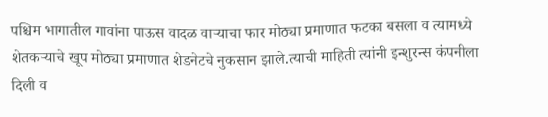पश्चिम भागातील गावांना पाऊस वादळ वाऱ्याचा फार मोठ्या प्रमाणात फटका बसला व त्यामध्ये शेतकऱ्याचे खूप मोठ्या प्रमाणात शेडनेटचे नुकसान झाले.त्याची माहिती त्यांनी इन्शुरन्स कंपनीला दिली व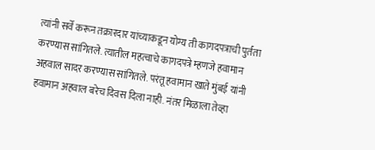त्यांनी सर्वे करून तक्रारदार यांच्याकडून योग्य ती कागदपत्राची पुर्तता करण्यास सांगितले. त्यातील महत्वाचे कागदपत्रे म्हणजे हवामान अहवाल सादर करण्यास सांगितले. परंतू हवामान खाते मुंबई यांनी हवामान अहवाल बरेच दिवस दिला नाही. नंतर मिळाला तेव्हा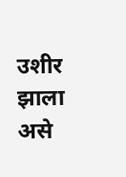उशीर झाला असे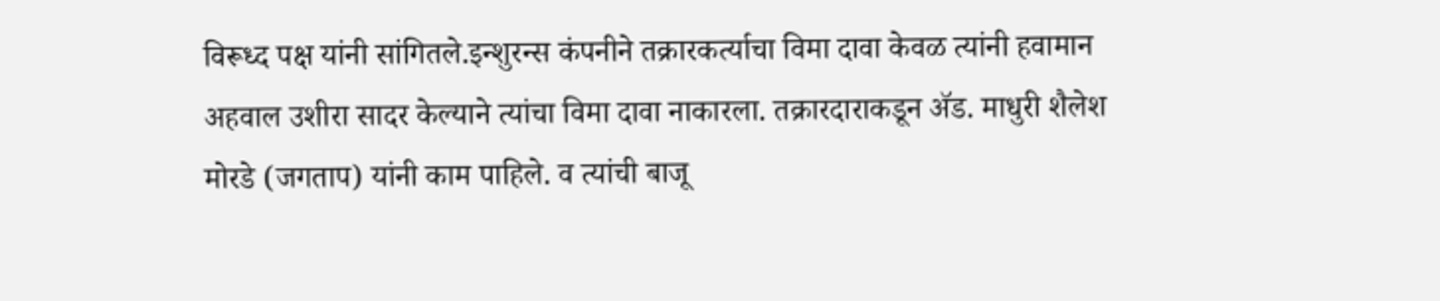विरूध्द पक्ष यांनी सांगितले.इन्शुरन्स कंपनीने तक्रारकर्त्याचा विमा दावा केवळ त्यांनी हवामान अहवाल उशीरा सादर केल्याने त्यांचा विमा दावा नाकारला. तक्रारदाराकडून ॲड. माधुरी शैलेश मोरडे (जगताप) यांनी काम पाहिले. व त्यांची बाजू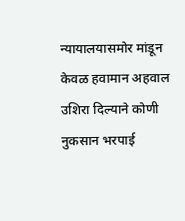न्यायालयासमोर मांडून केवळ हवामान अहवाल उशिरा दिल्याने कोणी नुकसान भरपाई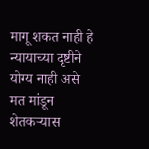मागू शकत नाही हे न्यायाच्या दृष्टीने योग्य नाही असे मत मांडून शेतकऱ्यास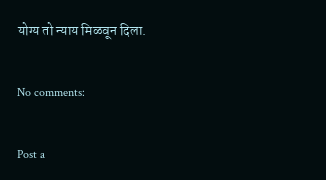योग्य तो न्याय मिळवून दिला.

No comments:

Post a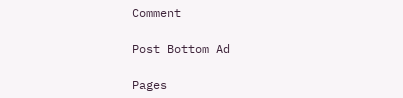Comment

Post Bottom Ad

Pages